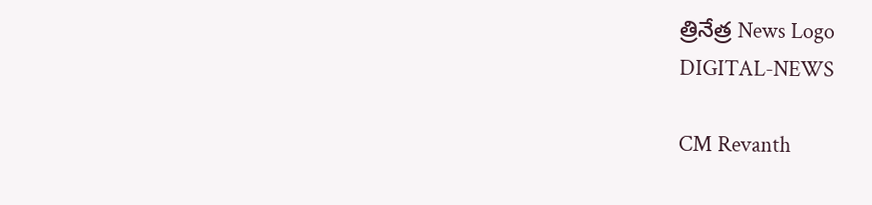త్రినేత్ర News Logo
DIGITAL-NEWS

CM Revanth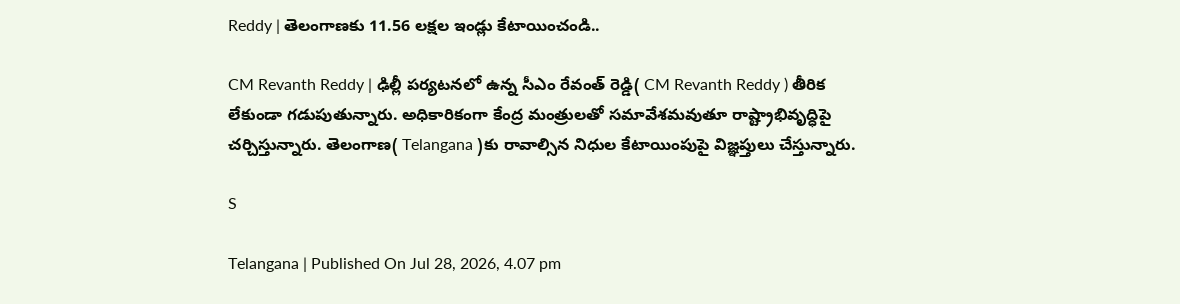Reddy | తెలంగాణ‌కు 11.56 ల‌క్ష‌ల ఇండ్లు కేటాయించండి..

CM Revanth Reddy | ఢిల్లీ ప‌ర్య‌ట‌న‌లో ఉన్న సీఎం రేవంత్ రెడ్డి( CM Revanth Reddy ) తీరిక లేకుండా గ‌డుపుతున్నారు. అధికారికంగా కేంద్ర మంత్రుల‌తో స‌మావేశ‌మ‌వుతూ రాష్ట్రాభివృద్ధిపై చ‌ర్చిస్తున్నారు. తెలంగాణ( Telangana )కు రావాల్సిన నిధుల కేటాయింపుపై విజ్ఞ‌ప్తులు చేస్తున్నారు.

S

Telangana | Published On Jul 28, 2026, 4.07 pm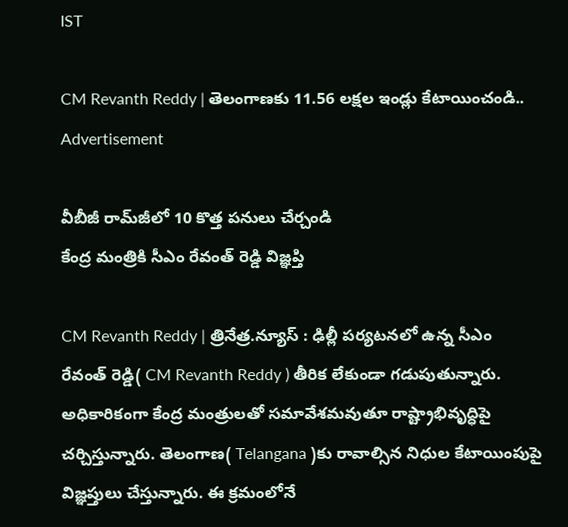IST

CM Revanth Reddy | తెలంగాణ‌కు 11.56 ల‌క్ష‌ల ఇండ్లు కేటాయించండి..
Advertisement

వీబీజీ రామ్‌జీలో 10 కొత్త ప‌నులు చేర్చండి
కేంద్ర మంత్రికి సీఎం రేవంత్ రెడ్డి విజ్ఞ‌ప్తి

CM Revanth Reddy | త్రినేత్ర‌.న్యూస్ : ఢిల్లీ ప‌ర్య‌ట‌న‌లో ఉన్న సీఎం రేవంత్ రెడ్డి( CM Revanth Reddy ) తీరిక లేకుండా గ‌డుపుతున్నారు. అధికారికంగా కేంద్ర మంత్రుల‌తో స‌మావేశ‌మ‌వుతూ రాష్ట్రాభివృద్ధిపై చ‌ర్చిస్తున్నారు. తెలంగాణ( Telangana )కు రావాల్సిన నిధుల కేటాయింపుపై విజ్ఞ‌ప్తులు చేస్తున్నారు. ఈ క్ర‌మంలోనే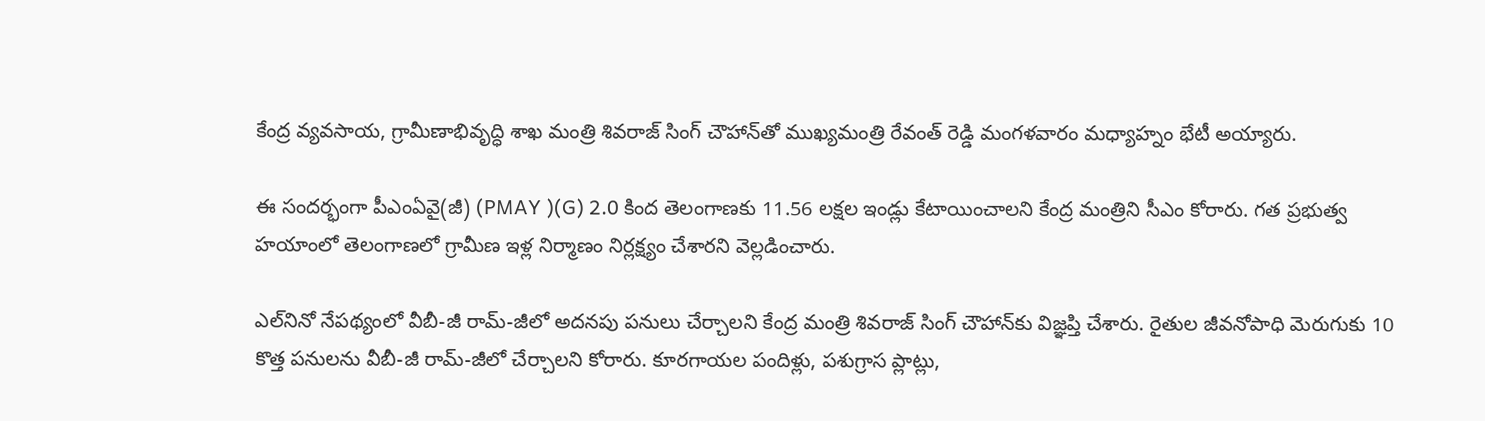కేంద్ర వ్య‌వ‌సాయ‌, గ్రామీణాభివృద్ధి శాఖ మంత్రి శివ‌రాజ్ సింగ్ చౌహాన్‌తో ముఖ్య‌మంత్రి రేవంత్ రెడ్డి మంగ‌ళ‌వారం మ‌ధ్యాహ్నం భేటీ అయ్యారు.

ఈ సంద‌ర్భంగా పీఎంఏవై(జీ) (PMAY )(G) 2.0 కింద తెలంగాణకు 11.56 ల‌క్ష‌ల ఇండ్లు కేటాయించాల‌ని కేంద్ర మంత్రిని సీఎం కోరారు. గత ప్ర‌భుత్వ హ‌యాంలో తెలంగాణలో గ్రామీణ ఇళ్ల నిర్మాణం నిర్ల‌క్ష్యం చేశార‌ని వెల్ల‌డించారు.

ఎల్‌నినో నేప‌థ్యంలో వీబీ-జీ రామ్-జీలో అదనపు పనులు చేర్చాలని కేంద్ర మంత్రి శివ‌రాజ్ సింగ్ చౌహాన్‌కు విజ్ఞప్తి చేశారు. రైతుల జీవనోపాధి మెరుగుకు 10 కొత్త పనులను వీబీ-జీ రామ్-జీలో చేర్చాలని కోరారు. కూరగాయల పందిళ్లు, పశుగ్రాస ప్లాట్లు,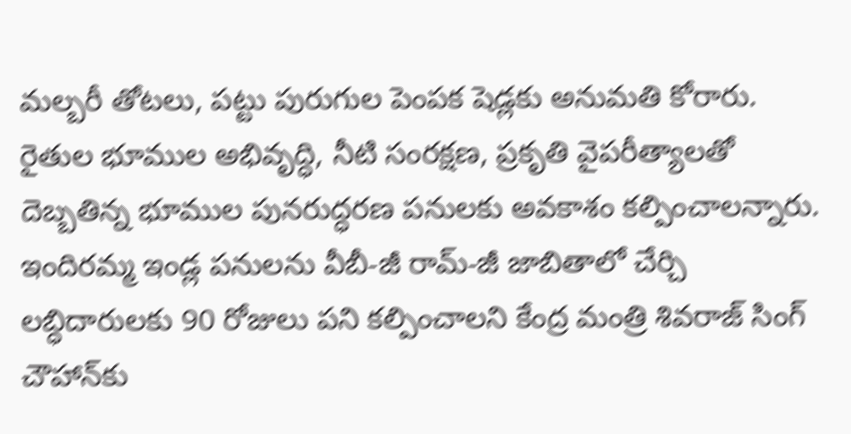మల్బరీ తోటలు, పట్టు పురుగుల పెంపక షెడ్లకు అనుమతి కోరారు. రైతుల భూముల అభివృద్ధి, నీటి సంరక్షణ, ప్ర‌కృతి వైపరీత్యాల‌తో దెబ్బ‌తిన్న భూముల పునరుద్ధరణ పనుల‌కు అవ‌కాశం క‌ల్పించాల‌న్నారు. ఇందిరమ్మ ఇండ్ల పనులను వీబీ-జీ రామ్-జీ జాబితాలో చేర్చి ల‌బ్ధిదారుల‌కు 90 రోజులు ప‌ని క‌ల్పించాల‌ని కేంద్ర మంత్రి శివ‌రాజ్ సింగ్ చౌహాన్‌కు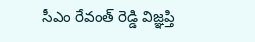సీఎం రేవంత్ రెడ్డి విజ్ఞ‌ప్తి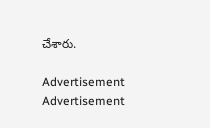చేశారు.

Advertisement
Advertisement